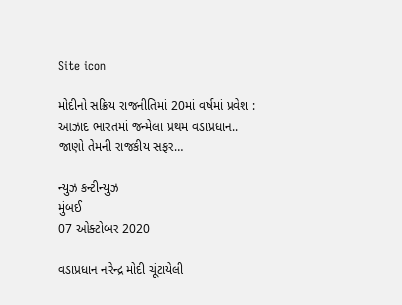Site icon

મોદીનો સક્રિય રાજનીતિમાં 20માં વર્ષમાં પ્રવેશ : આઝાદ ભારતમાં જન્મેલા પ્રથમ વડાપ્રધાન.. જાણો તેમની રાજકીય સફર…

ન્યુઝ કન્ટીન્યુઝ
મુંબઈ
07 ઓક્ટોબર 2020

વડાપ્રધાન નરેન્દ્ર મોદી ચૂંટાયેલી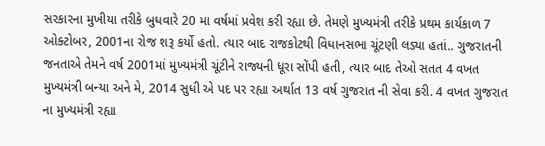સરકારના મુખીયા તરીકે બુધવારે 20 મા વર્ષમાં પ્રવેશ કરી રહ્યા છે. તેમણે મુખ્યમંત્રી તરીકે પ્રથમ કાર્યકાળ 7 ઓક્ટોબર, 2001ના રોજ શરૂ કર્યો હતો. ત્યાર બાદ રાજકોટથી વિધાનસભા ચૂંટણી લડ્યા હતાં.. ગુજરાતની જનતાએ તેમને વર્ષ 2001માં મુખ્યમંત્રી ચૂંટીને રાજ્યની ધૂરા સોંપી હતી, ત્યાર બાદ તેઓ સતત 4 વખત મુખ્યમંત્રી બન્યા અને મે, 2014 સુધી એ પદ પર રહ્યા અર્થાત 13 વર્ષ ગુજરાત ની સેવા કરી. 4 વખત ગુજરાત ના મુખ્યમંત્રી રહ્યા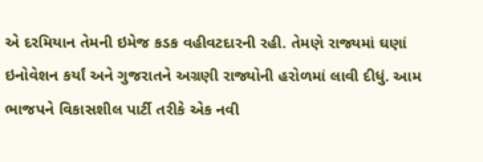એ દરમિયાન તેમની ઇમેજ કડક વહીવટદારની રહી. તેમણે રાજ્યમાં ઘણાં ઇનોવેશન કર્યાં અને ગુજરાતને અગ્રણી રાજ્યોની હરોળમાં લાવી દીધું. આમ ભાજપને વિકાસશીલ પાર્ટી તરીકે એક નવી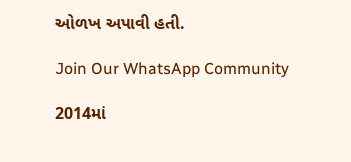ઓળખ અપાવી હતી.

Join Our WhatsApp Community

2014માં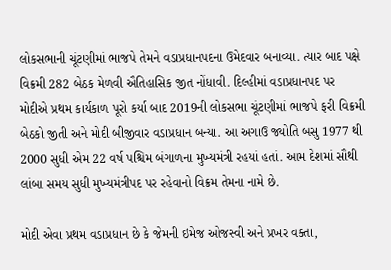લોકસભાની ચૂંટણીમાં ભાજપે તેમને વડાપ્રધાનપદના ઉમેદવાર બનાવ્યા. ત્યાર બાદ પક્ષે વિક્રમી 282 બેઠક મેળવી ઐતિહાસિક જીત નોંધાવી. દિલ્હીમાં વડાપ્રધાનપદ પર  મોદીએ પ્રથમ કાર્યકાળ પૂરો કર્યા બાદ 2019ની લોકસભા ચૂંટણીમાં ભાજપે ફરી વિક્રમી બેઠકો જીતી અને મોદી બીજીવાર વડાપ્રધાન બન્યા. આ અગાઉ જ્યોતિ બસુ 1977 થી 2000 સુધી એમ 22 વર્ષ પશ્ચિમ બંગાળના મુખ્યમંત્રી રહયાં હતાં. આમ દેશમાં સૌથી લાંબા સમય સુધી મુખ્યમંત્રીપદ પર રહેવાનો વિક્રમ તેમના નામે છે.

મોદી એવા પ્રથમ વડાપ્રધાન છે કે જેમની ઇમેજ ઓજસ્વી અને પ્રખર વક્તા,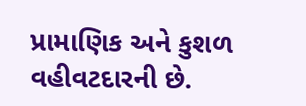પ્રામાણિક અને કુશળ વહીવટદારની છે.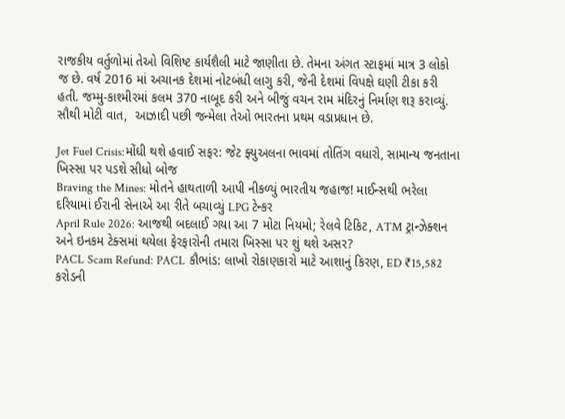રાજકીય વર્તુળોમાં તેઓ વિશિષ્ટ કાર્યશૈલી માટે જાણીતા છે. તેમના અંગત સ્ટાફમાં માત્ર 3 લોકો જ છે. વર્ષ 2016 માં અચાનક દેશમાં નોટબંધી લાગુ કરી, જેની દેશમાં વિપક્ષે ઘણી ટીકા કરી હતી. જમ્મુ-કાશ્મીરમાં કલમ 370 નાબૂદ કરી અને બીજું વચન રામ મંદિરનું નિર્માણ શરૂ કરાવ્યું. સૌથી મોટી વાત,  આઝાદી પછી જન્મેલા તેઓ ભારતના પ્રથમ વડાપ્રધાન છે.

Jet Fuel Crisis:મોંઘી થશે હવાઈ સફર: જેટ ફ્યુઅલના ભાવમાં તોતિંગ વધારો, સામાન્ય જનતાના ખિસ્સા પર પડશે સીધો બોજ
Braving the Mines: મોતને હાથતાળી આપી નીકળ્યું ભારતીય જહાજ! માઈન્સથી ભરેલા દરિયામાં ઈરાની સેનાએ આ રીતે બચાવ્યું LPG ટેન્કર
April Rule 2026: આજથી બદલાઈ ગયા આ 7 મોટા નિયમો; રેલવે ટિકિટ, ATM ટ્રાન્ઝેક્શન અને ઇનકમ ટેક્સમાં થયેલા ફેરફારોની તમારા ખિસ્સા પર શું થશે અસર?
PACL Scam Refund: PACL કૌભાંડ: લાખો રોકાણકારો માટે આશાનું કિરણ, ED ₹15,582 કરોડની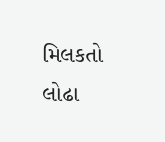મિલકતો લોઢા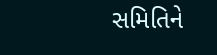સમિતિને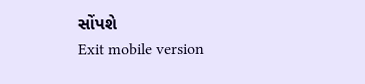સોંપશે
Exit mobile version